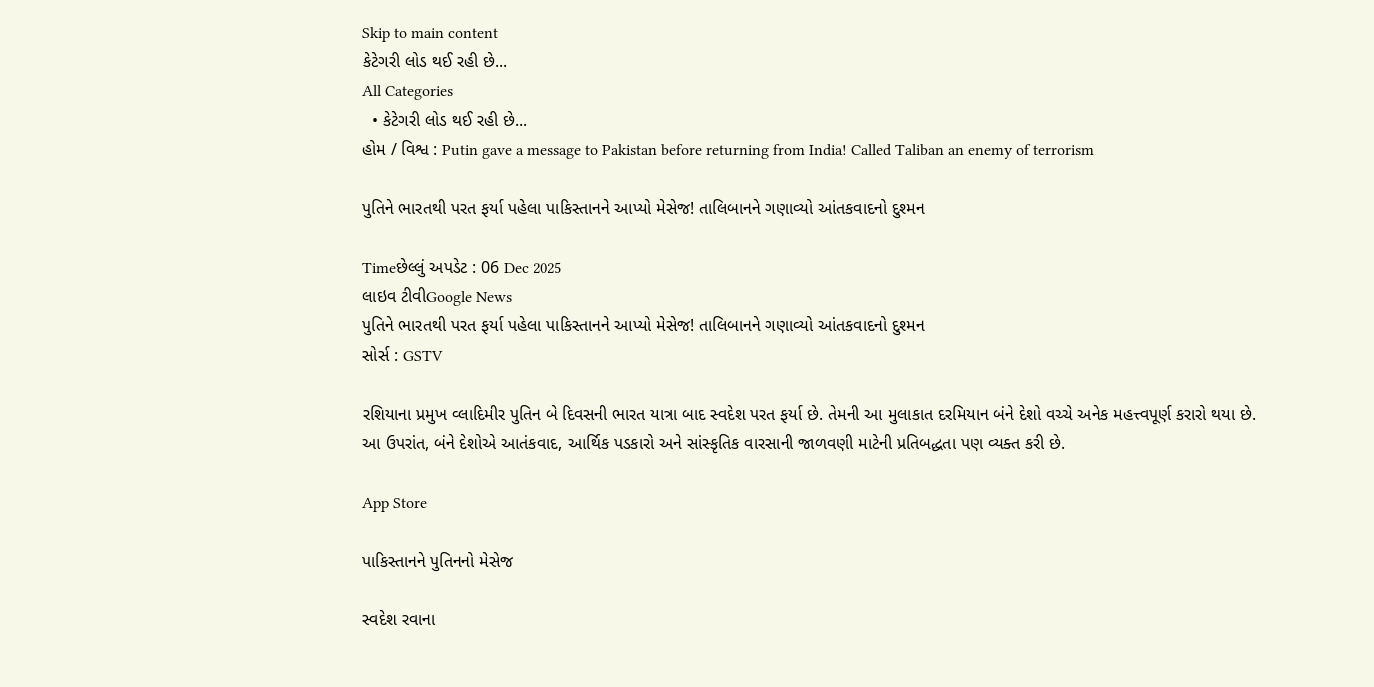Skip to main content
કેટેગરી લોડ થઈ રહી છે...
All Categories
  • કેટેગરી લોડ થઈ રહી છે...
હોમ / વિશ્વ : Putin gave a message to Pakistan before returning from India! Called Taliban an enemy of terrorism

પુતિને ભારતથી પરત ફર્યા પહેલા પાકિસ્તાનને આપ્યો મેસેજ! તાલિબાનને ગણાવ્યો આંતકવાદનો દુશ્મન

Timeછેલ્લું અપડેટ : 06 Dec 2025
લાઇવ ટીવીGoogle News
પુતિને ભારતથી પરત ફર્યા પહેલા પાકિસ્તાનને આપ્યો મેસેજ! તાલિબાનને ગણાવ્યો આંતકવાદનો દુશ્મન
સોર્સ : GSTV

રશિયાના પ્રમુખ વ્લાદિમીર પુતિન બે દિવસની ભારત યાત્રા બાદ સ્વદેશ પરત ફર્યા છે. તેમની આ મુલાકાત દરમિયાન બંને દેશો વચ્ચે અનેક મહત્ત્વપૂર્ણ કરારો થયા છે. આ ઉપરાંત, બંને દેશોએ આતંકવાદ, આર્થિક પડકારો અને સાંસ્કૃતિક વારસાની જાળવણી માટેની પ્રતિબદ્ધતા પણ વ્યક્ત કરી છે.

App Store

પાકિસ્તાનને પુતિનનો મેસેજ

સ્વદેશ રવાના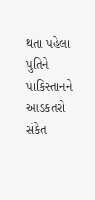થતા પહેલા પુતિને પાકિસ્તાનને આડકતરો સંકેત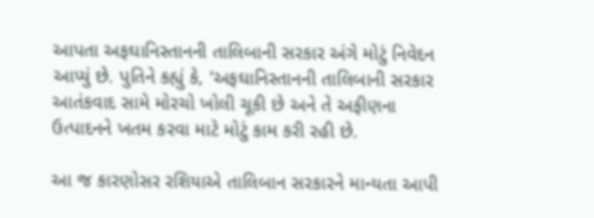આપતા અફઘાનિસ્તાનની તાલિબાની સરકાર અંગે મોટું નિવેદન આપ્યું છે. પુતિને કહ્યું કે, 'અફઘાનિસ્તાનની તાલિબાની સરકાર આતંકવાદ સામે મોરચો ખોલી ચૂકી છે અને તે અફીણના ઉત્પાદનને ખતમ કરવા માટે મોટું કામ કરી રહી છે.

આ જ કારણોસર રશિયાએ તાલિબાન સરકારને માન્યતા આપી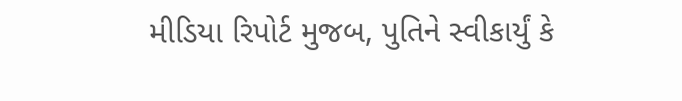મીડિયા રિપોર્ટ મુજબ, પુતિને સ્વીકાર્યું કે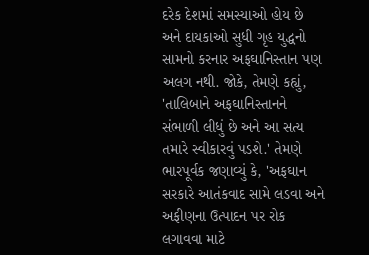દરેક દેશમાં સમસ્યાઓ હોય છે અને દાયકાઓ સુધી ગૃહ યુદ્ધનો સામનો કરનાર અફઘાનિસ્તાન પણ અલગ નથી. જોકે, તેમણે કહ્યું, 'તાલિબાને અફઘાનિસ્તાનને સંભાળી લીધું છે અને આ સત્ય તમારે સ્વીકારવું પડશે.' તેમણે ભારપૂર્વક જણાવ્યું કે, 'અફઘાન સરકારે આતંકવાદ સામે લડવા અને અફીણના ઉત્પાદન પર રોક લગાવવા માટે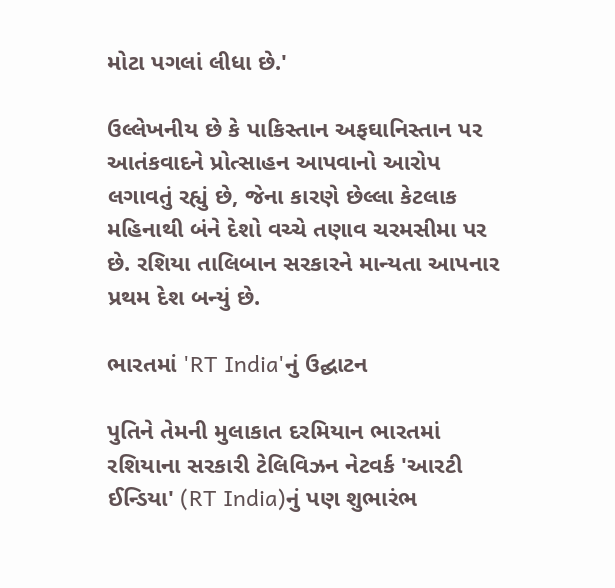મોટા પગલાં લીધા છે.'

ઉલ્લેખનીય છે કે પાકિસ્તાન અફઘાનિસ્તાન પર આતંકવાદને પ્રોત્સાહન આપવાનો આરોપ લગાવતું રહ્યું છે, જેના કારણે છેલ્લા કેટલાક મહિનાથી બંને દેશો વચ્ચે તણાવ ચરમસીમા પર છે. રશિયા તાલિબાન સરકારને માન્યતા આપનાર પ્રથમ દેશ બન્યું છે.

ભારતમાં 'RT India'નું ઉદ્ઘાટન

પુતિને તેમની મુલાકાત દરમિયાન ભારતમાં રશિયાના સરકારી ટેલિવિઝન નેટવર્ક 'આરટી ઈન્ડિયા' (RT India)નું પણ શુભારંભ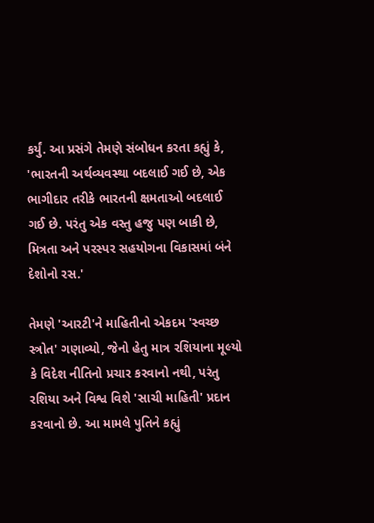કર્યું. આ પ્રસંગે તેમણે સંબોધન કરતા કહ્યું કે, 'ભારતની અર્થવ્યવસ્થા બદલાઈ ગઈ છે, એક ભાગીદાર તરીકે ભારતની ક્ષમતાઓ બદલાઈ ગઈ છે. પરંતુ એક વસ્તુ હજુ પણ બાકી છે, મિત્રતા અને પરસ્પર સહયોગના વિકાસમાં બંને દેશોનો રસ.'

તેમણે 'આરટી'ને માહિતીનો એકદમ 'સ્વચ્છ સ્ત્રોત' ગણાવ્યો, જેનો હેતુ માત્ર રશિયાના મૂલ્યો કે વિદેશ નીતિનો પ્રચાર કરવાનો નથી, પરંતુ રશિયા અને વિશ્વ વિશે 'સાચી માહિતી' પ્રદાન કરવાનો છે. આ મામલે પુતિને કહ્યું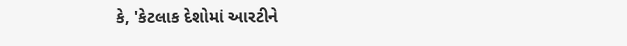કે, 'કેટલાક દેશોમાં આરટીને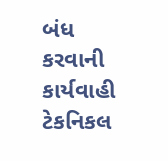બંધ કરવાની કાર્યવાહી ટેકનિકલ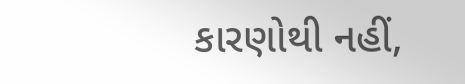કારણોથી નહીં,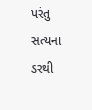પરંતુ સત્યના ડરથી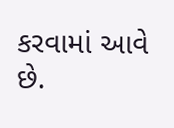કરવામાં આવે છે.